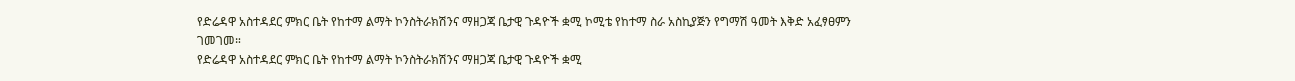የድሬዳዋ አስተዳደር ምክር ቤት የከተማ ልማት ኮንስትራክሽንና ማዘጋጃ ቤታዊ ጉዳዮች ቋሚ ኮሚቴ የከተማ ስራ አስኪያጅን የግማሽ ዓመት እቅድ አፈፃፀምን ገመገመ።
የድሬዳዋ አስተዳደር ምክር ቤት የከተማ ልማት ኮንስትራክሽንና ማዘጋጃ ቤታዊ ጉዳዮች ቋሚ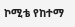ኮሚቴ የከተማ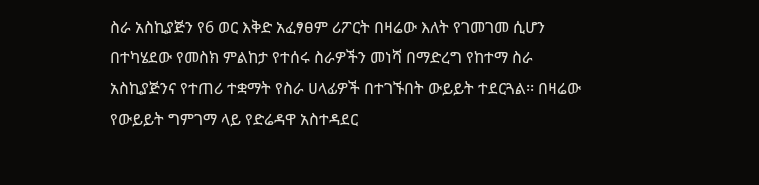ስራ አስኪያጅን የ6 ወር እቅድ አፈፃፀም ሪፖርት በዛሬው እለት የገመገመ ሲሆን በተካሄደው የመስክ ምልከታ የተሰሩ ስራዎችን መነሻ በማድረግ የከተማ ስራ አስኪያጅንና የተጠሪ ተቋማት የስራ ሀላፊዎች በተገኙበት ውይይት ተደርጓል፡፡ በዛሬው የውይይት ግምገማ ላይ የድሬዳዋ አስተዳደር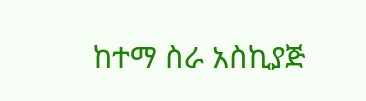ከተማ ስራ አስኪያጅ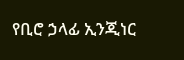የቢሮ ኃላፊ ኢንጂነር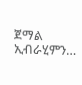ጀማል ኢብራሂምን…